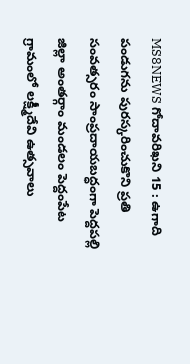MS8NEWS గోదావరిఖని 15 : ఉగాది పండుగను పురస్కరించుకొని ప్రతి సంవత్సరం సాంప్రదాయబద్ధంగా పెద్దపల్లి జిల్లా అంతర్గాం మండలం పెద్దంపేట గ్రామంలో లక్ష్మీదేవి ఉత్సవాలు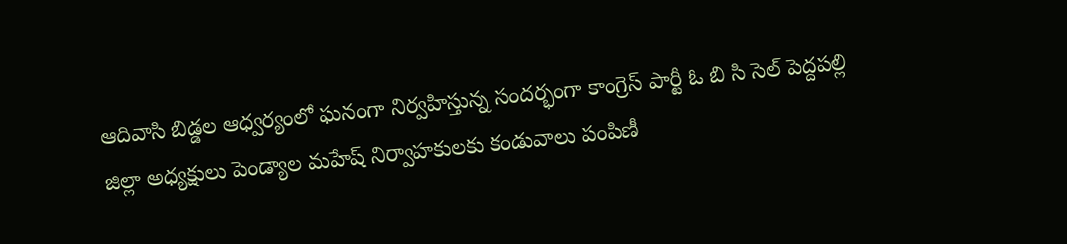ఆదివాసి బిడ్డల ఆధ్వర్యంలో ఘనంగా నిర్వహిస్తున్న సందర్భంగా కాంగ్రెస్ పార్టీ ఓ బి సి సెల్ పెద్దపల్లి జిల్లా అధ్యక్షులు పెండ్యాల మహేష్ నిర్వాహకులకు కండువాలు పంపిణీ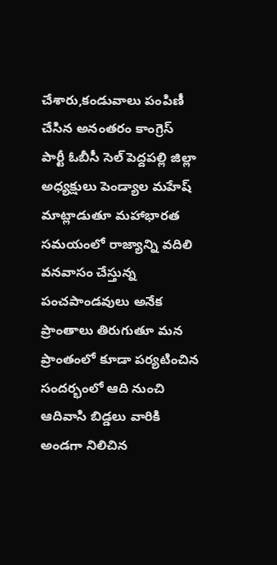చేశారు,కండువాలు పంపిణీ చేసిన అనంతరం కాంగ్రెస్ పార్టీ ఓబీసీ సెల్ పెద్దపల్లి జిల్లా అధ్యక్షులు పెండ్యాల మహేష్ మాట్లాడుతూ మహాభారత సమయంలో రాజ్యాన్ని వదిలి వనవాసం చేస్తున్న పంచపాండవులు అనేక ప్రాంతాలు తిరుగుతూ మన ప్రాంతంలో కూడా పర్యటించిన సందర్భంలో ఆది నుంచి ఆదివాసి బిడ్డలు వారికి అండగా నిలిచిన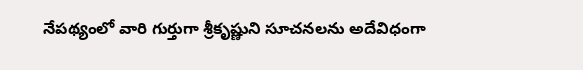నేపథ్యంలో వారి గుర్తుగా శ్రీకృష్ణుని సూచనలను అదేవిధంగా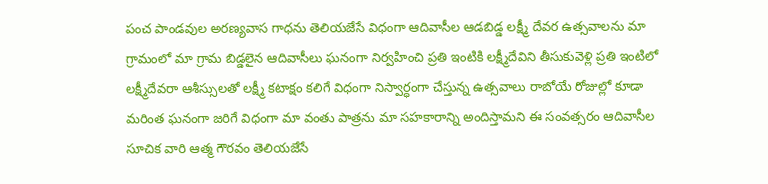పంచ పాండవుల అరణ్యవాస గాధను తెలియజేసే విధంగా ఆదివాసీల ఆడబిడ్డ లక్ష్మీ దేవర ఉత్సవాలను మా గ్రామంలో మా గ్రామ బిడ్డలైన ఆదివాసీలు ఘనంగా నిర్వహించి ప్రతి ఇంటికి లక్ష్మీదేవిని తీసుకువెళ్లి ప్రతి ఇంటిలో లక్ష్మీదేవరా ఆశీస్సులతో లక్ష్మీ కటాక్షం కలిగే విధంగా నిస్వార్ధంగా చేస్తున్న ఉత్సవాలు రాబోయే రోజుల్లో కూడా మరింత ఘనంగా జరిగే విధంగా మా వంతు పాత్రను మా సహకారాన్ని అందిస్తామని ఈ సంవత్సరం ఆదివాసీల సూచిక వారి ఆత్మ గౌరవం తెలియజేసే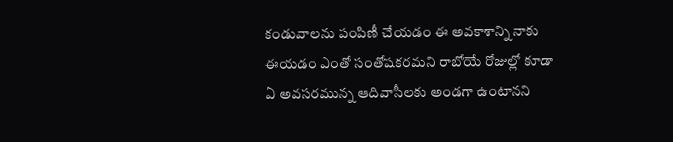కండువాలను పంపిణీ చేయడం ఈ అవకాశాన్ని నాకు ఈయడం ఎంతో సంతోషకరమని రాబోయే రోజుల్లో కూడా ఏ అవసరమున్న ఆదివాసీలకు అండగా ఉంటానని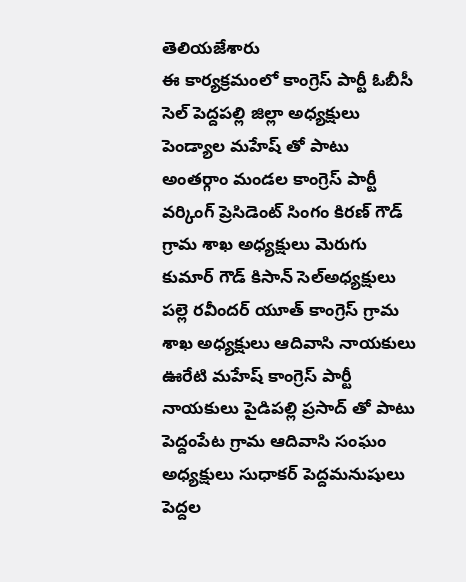తెలియజేశారు
ఈ కార్యక్రమంలో కాంగ్రెస్ పార్టీ ఓబీసీ సెల్ పెద్దపల్లి జిల్లా అధ్యక్షులు పెండ్యాల మహేష్ తో పాటు అంతర్గాం మండల కాంగ్రెస్ పార్టీ వర్కింగ్ ప్రెసిడెంట్ సింగం కిరణ్ గౌడ్ గ్రామ శాఖ అధ్యక్షులు మెరుగు కుమార్ గౌడ్ కిసాన్ సెల్అధ్యక్షులు పల్లె రవీందర్ యూత్ కాంగ్రెస్ గ్రామ శాఖ అధ్యక్షులు ఆదివాసి నాయకులు ఊరేటి మహేష్ కాంగ్రెస్ పార్టీ నాయకులు పైడిపల్లి ప్రసాద్ తో పాటు పెద్దంపేట గ్రామ ఆదివాసి సంఘం అధ్యక్షులు సుధాకర్ పెద్దమనుషులు పెద్దల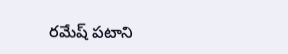రమేష్ పటాని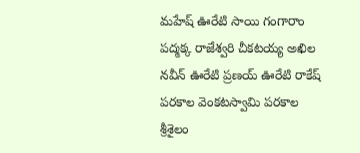మహేష్ ఊరేటి సాయి గంగారాం పద్మక్క రాజేశ్వరి చీకటయ్య అఖిల నవీన్ ఊరేటి ప్రణయ్ ఊరేటి రాకేష్ పరకాల వెంకటస్వామి పరకాల శ్రీశైలం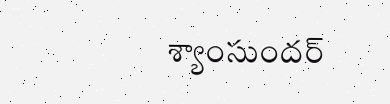శ్యాంసుందర్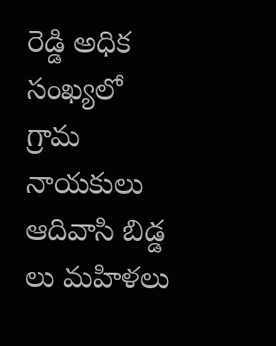రెడ్డి అధిక సంఖ్యలో గ్రామ నాయకులు ఆదివాసి బిడ్డ లు మహిళలు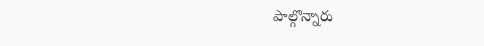పాల్గొన్నారు